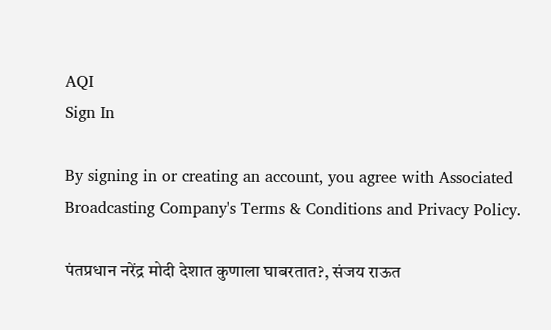AQI
Sign In

By signing in or creating an account, you agree with Associated Broadcasting Company's Terms & Conditions and Privacy Policy.

पंतप्रधान नरेंद्र मोदी देशात कुणाला घाबरतात?, संजय राऊत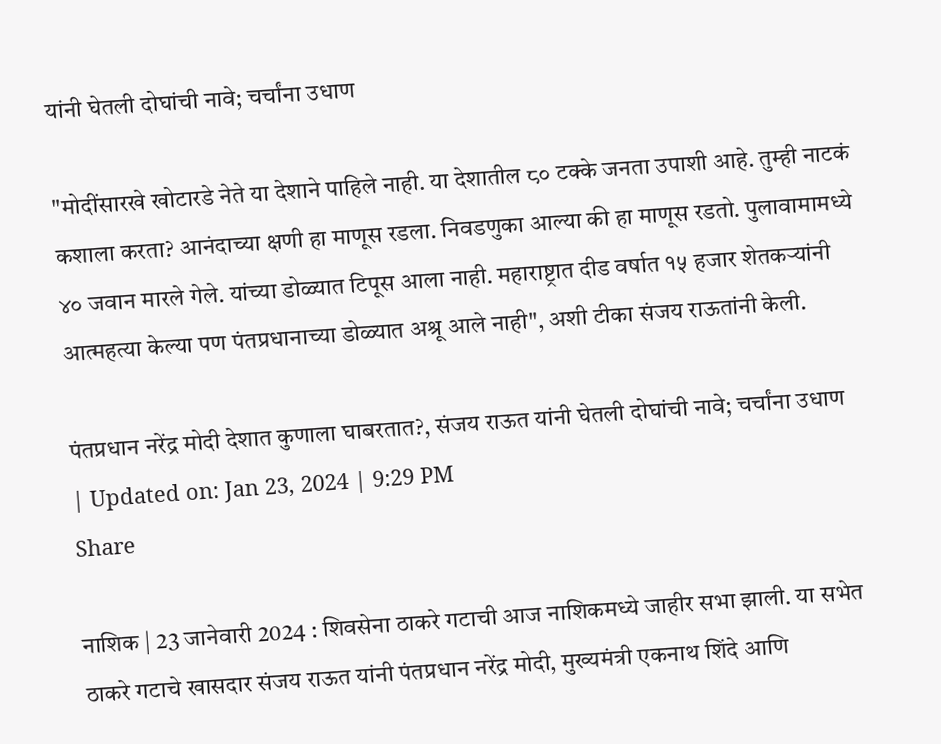यांनी घेतली दोघांची नावे; चर्चांना उधाण

"मोदींसारखे खोटारडे नेते या देशाने पाहिले नाही. या देशातील ८० टक्के जनता उपाशी आहे. तुम्ही नाटकं कशाला करता? आनंदाच्या क्षणी हा माणूस रडला. निवडणुका आल्या की हा माणूस रडतो. पुलावामामध्ये ४० जवान मारले गेले. यांच्या डोळ्यात टिपूस आला नाही. महाराष्ट्रात दीड वर्षात १५ हजार शेतकऱ्यांनी आत्महत्या केल्या पण पंतप्रधानाच्या डोळ्यात अश्रू आले नाही", अशी टीका संजय राऊतांनी केली.

पंतप्रधान नरेंद्र मोदी देशात कुणाला घाबरतात?, संजय राऊत यांनी घेतली दोघांची नावे; चर्चांना उधाण
| Updated on: Jan 23, 2024 | 9:29 PM
Share

नाशिक | 23 जानेवारी 2024 : शिवसेना ठाकरे गटाची आज नाशिकमध्ये जाहीर सभा झाली. या सभेत ठाकरे गटाचे खासदार संजय राऊत यांनी पंतप्रधान नरेंद्र मोदी, मुख्यमंत्री एकनाथ शिंदे आणि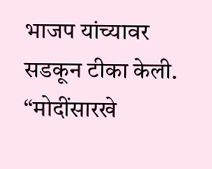भाजप यांच्यावर सडकून टीका केली. “मोदींसारखे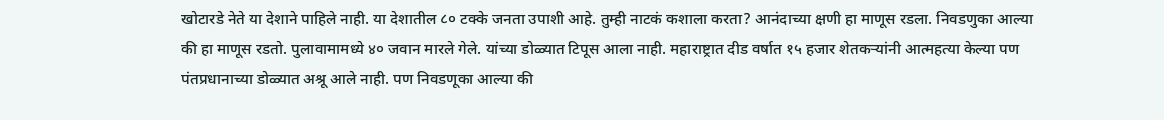खोटारडे नेते या देशाने पाहिले नाही. या देशातील ८० टक्के जनता उपाशी आहे. तुम्ही नाटकं कशाला करता? आनंदाच्या क्षणी हा माणूस रडला. निवडणुका आल्या की हा माणूस रडतो. पुलावामामध्ये ४० जवान मारले गेले. यांच्या डोळ्यात टिपूस आला नाही. महाराष्ट्रात दीड वर्षात १५ हजार शेतकऱ्यांनी आत्महत्या केल्या पण पंतप्रधानाच्या डोळ्यात अश्रू आले नाही. पण निवडणूका आल्या की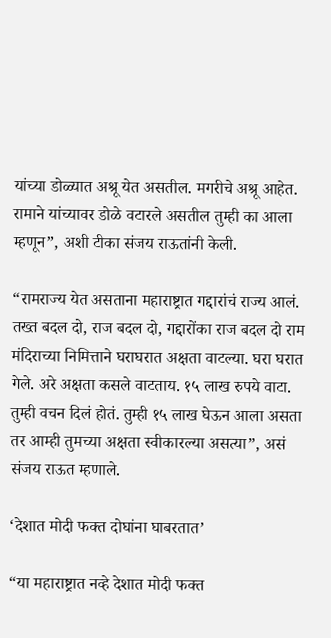यांच्या डोळ्यात अश्रू येत असतील. मगरीचे अश्रू आहेत. रामाने यांच्यावर डोळे वटारले असतील तुम्ही का आला म्हणून”, अशी टीका संजय राऊतांनी केली.

“रामराज्य येत असताना महाराष्ट्रात गद्दारांचं राज्य आलं. तख्त बदल दो, राज बदल दो, गद्दारोंका राज बदल दो राम मंदिराच्या निमित्ताने घराघरात अक्षता वाटल्या. घरा घरात गेले. अरे अक्षता कसले वाटताय. १५ लाख रुपये वाटा. तुम्ही वचन दिलं होतं. तुम्ही १५ लाख घेऊन आला असता तर आम्ही तुमच्या अक्षता स्वीकारल्या असत्या”, असं संजय राऊत म्हणाले.

‘देशात मोदी फक्त दोघांना घाबरतात’

“या महाराष्ट्रात नव्हे देशात मोदी फक्त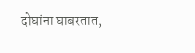दोघांना घाबरतात,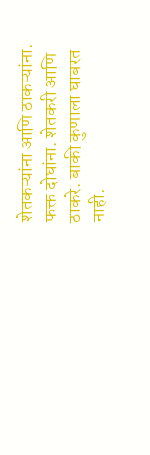शेतकऱ्यांना आणि ठाकऱ्यांना. फक्त दोघांना. शेतकरी आणि ठाकरे. बाकी कुणाला घाबरत नाही.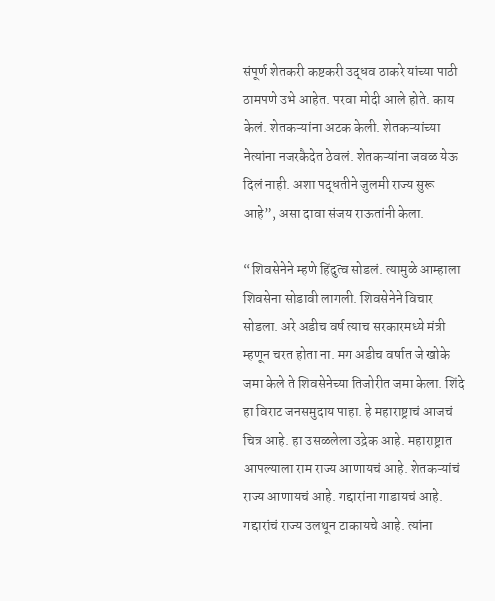संपूर्ण शेतकरी कष्टकरी उद्धव ठाकरे यांच्या पाठी ठामपणे उभे आहेत. परवा मोदी आले होते. काय केलं. शेतकऱ्यांना अटक केली. शेतकऱ्यांच्या नेत्यांना नजरकैदेत ठेवलं. शेतकऱ्यांना जवळ येऊ दिलं नाही. अशा पद्धतीने जुलमी राज्य सुरू आहे”, असा दावा संजय राऊतांनी केला.

“शिवसेनेने म्हणे हिंदुत्व सोडलं. त्यामुळे आम्हाला शिवसेना सोडावी लागली. शिवसेनेने विचार सोडला. अरे अडीच वर्ष त्याच सरकारमध्ये मंत्री म्हणून चरत होता ना. मग अडीच वर्षात जे खोके जमा केले ते शिवसेनेच्या तिजोरीत जमा केला. शिंदे हा विराट जनसमुदाय पाहा. हे महाराष्ट्राचं आजचं चित्र आहे. हा उसळलेला उद्रेक आहे. महाराष्ट्रात आपल्याला राम राज्य आणायचं आहे. शेतकऱ्यांचं राज्य आणायचं आहे. गद्दारांना गाडायचं आहे. गद्दारांचं राज्य उलथून टाकायचे आहे. त्यांना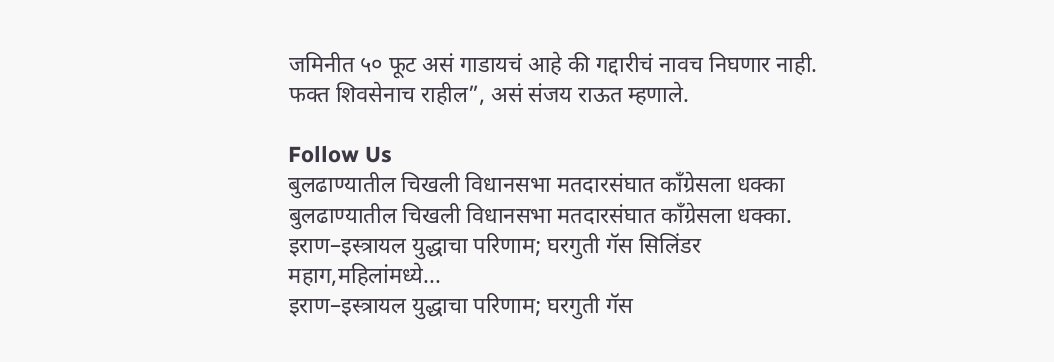जमिनीत ५० फूट असं गाडायचं आहे की गद्दारीचं नावच निघणार नाही. फक्त शिवसेनाच राहील”, असं संजय राऊत म्हणाले.

Follow Us
बुलढाण्यातील चिखली विधानसभा मतदारसंघात काँग्रेसला धक्का
बुलढाण्यातील चिखली विधानसभा मतदारसंघात काँग्रेसला धक्का.
इराण–इस्त्रायल युद्धाचा परिणाम; घरगुती गॅस सिलिंडर महाग,महिलांमध्ये...
इराण–इस्त्रायल युद्धाचा परिणाम; घरगुती गॅस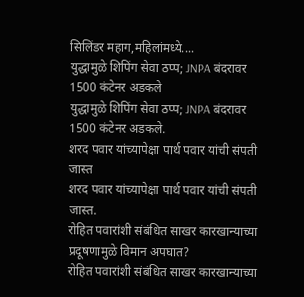सिलिंडर महाग,महिलांमध्ये....
युद्धामुळे शिपिंग सेवा ठप्प; JNPA बंदरावर 1500 कंटेनर अडकले
युद्धामुळे शिपिंग सेवा ठप्प; JNPA बंदरावर 1500 कंटेनर अडकले.
शरद पवार यांच्यापेक्षा पार्थ पवार यांची संपती जास्त
शरद पवार यांच्यापेक्षा पार्थ पवार यांची संपती जास्त.
रोहित पवारांशी संबंधित साखर कारखान्याच्या प्रदूषणामुळे विमान अपघात?
रोहित पवारांशी संबंधित साखर कारखान्याच्या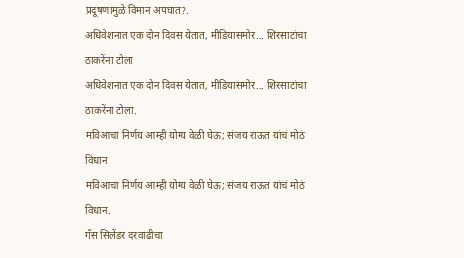प्रदूषणामुळे विमान अपघात?.
अधिवेशनात एक दोन दिवस येतात, मीडियासमोर... शिरसाटांचा ठाकरेंना टोला
अधिवेशनात एक दोन दिवस येतात, मीडियासमोर... शिरसाटांचा ठाकरेंना टोला.
मविआचा निर्णय आम्ही योग्य वेळी घेऊ; संजय राऊत यांचं मोठं विधान
मविआचा निर्णय आम्ही योग्य वेळी घेऊ; संजय राऊत यांचं मोठं विधान.
गॅस सिलेंडर दरवाढीचा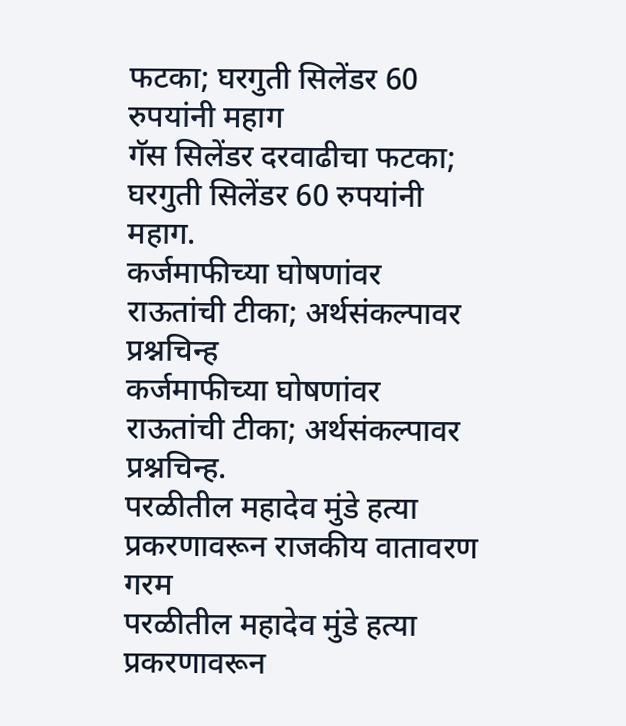फटका; घरगुती सिलेंडर 60 रुपयांनी महाग
गॅस सिलेंडर दरवाढीचा फटका; घरगुती सिलेंडर 60 रुपयांनी महाग.
कर्जमाफीच्या घोषणांवर राऊतांची टीका; अर्थसंकल्पावर प्रश्नचिन्ह
कर्जमाफीच्या घोषणांवर राऊतांची टीका; अर्थसंकल्पावर प्रश्नचिन्ह.
परळीतील महादेव मुंडे हत्या प्रकरणावरून राजकीय वातावरण गरम
परळीतील महादेव मुंडे हत्या प्रकरणावरून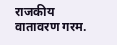राजकीय वातावरण गरम.